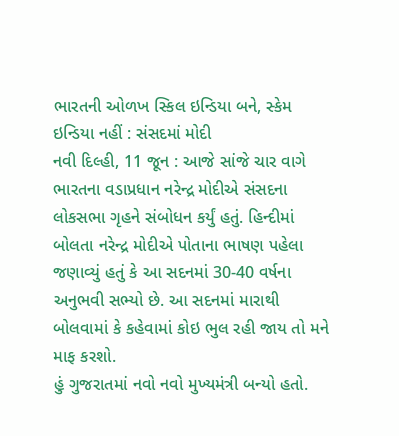ભારતની ઓળખ સ્કિલ ઇન્ડિયા બને, સ્કેમ ઇન્ડિયા નહીં : સંસદમાં મોદી
નવી દિલ્હી, 11 જૂન : આજે સાંજે ચાર વાગે ભારતના વડાપ્રધાન નરેન્દ્ર મોદીએ સંસદના લોકસભા ગૃહને સંબોધન કર્યું હતું. હિન્દીમાં બોલતા નરેન્દ્ર મોદીએ પોતાના ભાષણ પહેલા જણાવ્યું હતું કે આ સદનમાં 30-40 વર્ષના અનુભવી સભ્યો છે. આ સદનમાં મારાથી બોલવામાં કે કહેવામાં કોઇ ભુલ રહી જાય તો મને માફ કરશો.
હું ગુજરાતમાં નવો નવો મુખ્યમંત્રી બન્યો હતો.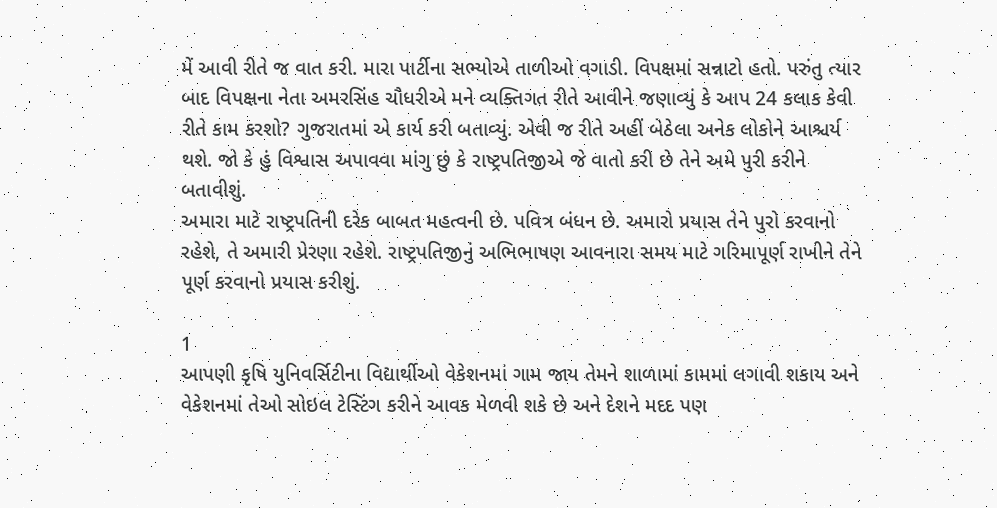મેં આવી રીતે જ વાત કરી. મારા પાર્ટીના સભ્યોએ તાળીઓ વગાડી. વિપક્ષમાં સન્નાટો હતો. પરુંતુ ત્યાર બાદ વિપક્ષના નેતા અમરસિંહ ચૌધરીએ મને વ્યક્તિગત રીતે આવીને જણાવ્યું કે આપ 24 કલાક કેવી રીતે કામ કરશો? ગુજરાતમાં એ કાર્ય કરી બતાવ્યું. એવી જ રીતે અહીં બેઠેલા અનેક લોકોને આશ્ચર્ય થશે. જો કે હું વિશ્વાસ અપાવવા માંગુ છું કે રાષ્ટ્રપતિજીએ જે વાતો કરી છે તેને અમે પુરી કરીને બતાવીશું.
અમારા માટે રાષ્ટ્રપતિની દરેક બાબત મહત્વની છે. પવિત્ર બંધન છે. અમારો પ્રયાસ તેને પુરો કરવાનો રહેશે, તે અમારી પ્રેરણા રહેશે. રાષ્ટ્રપતિજીનું અભિભાષણ આવનારા સમય માટે ગરિમાપૂર્ણ રાખીને તેને પૂર્ણ કરવાનો પ્રયાસ કરીશું.

1
આપણી કૃષિ યુનિવર્સિટીના વિદ્યાર્થીઓ વેકેશનમાં ગામ જાય તેમને શાળામાં કામમાં લગાવી શકાય અને વેકેશનમાં તેઓ સોઇલ ટેસ્ટિંગ કરીને આવક મેળવી શકે છે અને દેશને મદદ પણ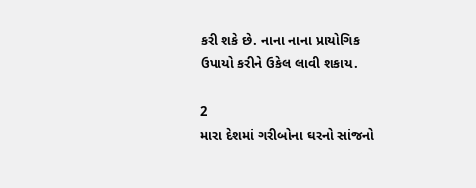કરી શકે છે. નાના નાના પ્રાયોગિક ઉપાયો કરીને ઉકેલ લાવી શકાય.

2
મારા દેશમાં ગરીબોના ઘરનો સાંજનો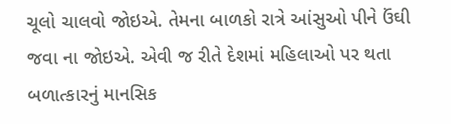ચૂલો ચાલવો જોઇએ. તેમના બાળકો રાત્રે આંસુઓ પીને ઉંઘી જવા ના જોઇએ. એવી જ રીતે દેશમાં મહિલાઓ પર થતા બળાત્કારનું માનસિક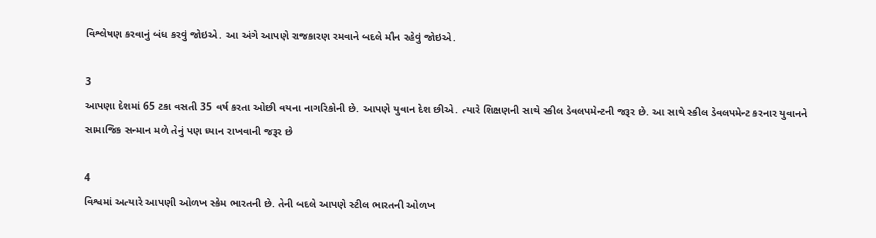વિશ્લેષણ કરવાનું બંધ કરવું જોઇએ. આ અંગે આપણે રાજકારણ રમવાને બદલે મૌન રહેવું જોઇએ.

3
આપણા દેશમાં 65 ટકા વસતી 35 વર્ષ કરતા ઓછી વયના નાગરિકોની છે. આપણે યુવાન દેશ છીએ. ત્યારે શિક્ષણની સાથે સ્કીલ ડેવલપમેન્ટની જરૂર છે. આ સાથે સ્કીલ ડેવલપમેન્ટ કરનાર યુવાનને સામાજિક સન્માન મળે તેનું પણ ધ્યાન રાખવાની જરૂર છે

4
વિશ્વમાં અત્યારે આપણી ઓળખ સ્કેમ ભારતની છે. તેની બદલે આપણે સ્ટીલ ભારતની ઓળખ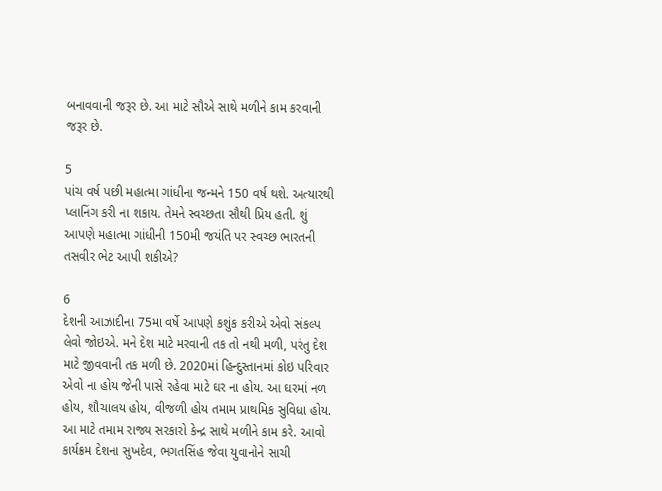બનાવવાની જરૂર છે. આ માટે સૌએ સાથે મળીને કામ કરવાની જરૂર છે.

5
પાંચ વર્ષ પછી મહાત્મા ગાંધીના જન્મને 150 વર્ષ થશે. અત્યારથી પ્લાનિંગ કરી ના શકાય. તેમને સ્વચ્છતા સૌથી પ્રિય હતી. શું આપણે મહાત્મા ગાંધીની 150મી જયંતિ પર સ્વચ્છ ભારતની તસવીર ભેટ આપી શકીએ?

6
દેશની આઝાદીના 75મા વર્ષે આપણે કશુંક કરીએ એવો સંકલ્પ લેવો જોઇએ. મને દેશ માટે મરવાની તક તો નથી મળી, પરંતુ દેશ માટે જીવવાની તક મળી છે. 2020માં હિન્દુસ્તાનમાં કોઇ પરિવાર એવો ના હોય જેની પાસે રહેવા માટે ઘર ના હોય. આ ઘરમાં નળ હોય, શૌચાલય હોય, વીજળી હોય તમામ પ્રાથમિક સુવિધા હોય. આ માટે તમામ રાજ્ય સરકારો કેન્દ્ર સાથે મળીને કામ કરે. આવો કાર્યક્રમ દેશના સુખદેવ, ભગતસિંહ જેવા યુવાનોને સાચી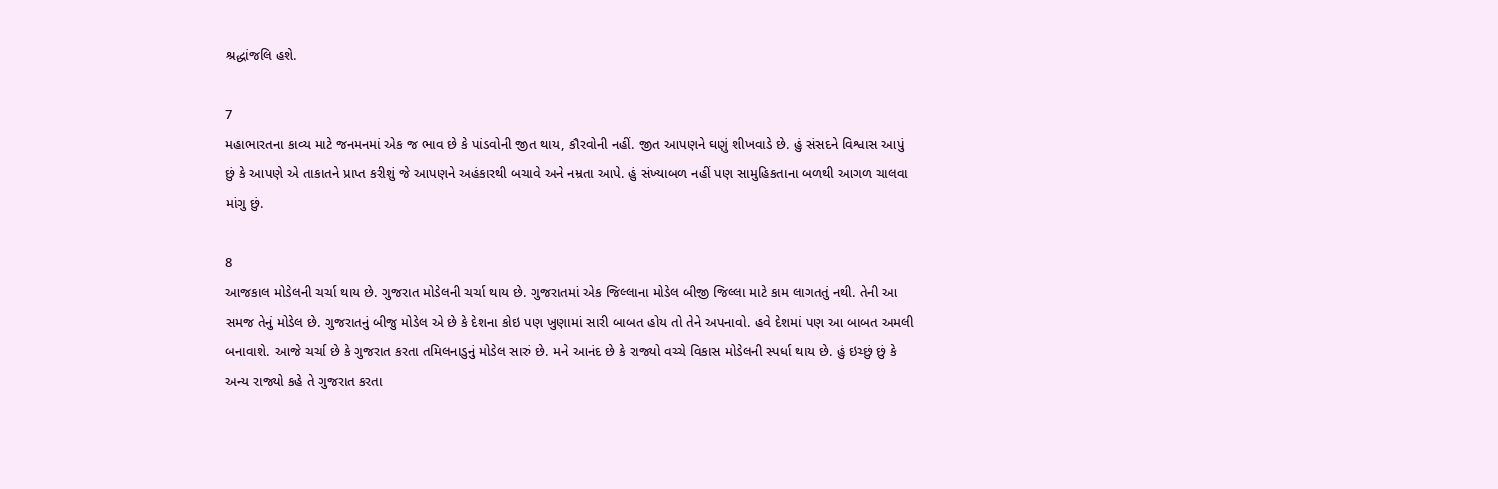શ્રદ્ધાંજલિ હશે.

7
મહાભારતના કાવ્ય માટે જનમનમાં એક જ ભાવ છે કે પાંડવોની જીત થાય, કૌરવોની નહીં. જીત આપણને ઘણું શીખવાડે છે. હું સંસદને વિશ્વાસ આપું છું કે આપણે એ તાકાતને પ્રાપ્ત કરીશું જે આપણને અહંકારથી બચાવે અને નમ્રતા આપે. હું સંખ્યાબળ નહીં પણ સામુહિકતાના બળથી આગળ ચાલવા માંગુ છું.

8
આજકાલ મોડેલની ચર્ચા થાય છે. ગુજરાત મોડેલની ચર્ચા થાય છે. ગુજરાતમાં એક જિલ્લાના મોડેલ બીજી જિલ્લા માટે કામ લાગતતું નથી. તેની આ સમજ તેનું મોડેલ છે. ગુજરાતનું બીજુ મોડેલ એ છે કે દેશના કોઇ પણ ખુણામાં સારી બાબત હોય તો તેને અપનાવો. હવે દેશમાં પણ આ બાબત અમલી બનાવાશે. આજે ચર્ચા છે કે ગુજરાત કરતા તમિલનાડુનું મોડેલ સારું છે. મને આનંદ છે કે રાજ્યો વચ્ચે વિકાસ મોડેલની સ્પર્ધા થાય છે. હું ઇચ્છું છું કે અન્ય રાજ્યો કહે તે ગુજરાત કરતા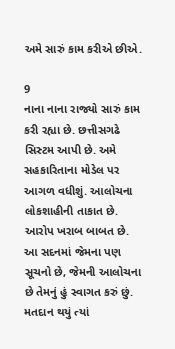અમે સારું કામ કરીએ છીએ.

9
નાના નાના રાજ્યો સારું કામ કરી રહ્યા છે. છત્તીસગઢે સિસ્ટમ આપી છે. અમે સહકારિતાના મોડેલ પર આગળ વધીશું. આલોચના લોકશાહીની તાકાત છે. આરોપ ખરાબ બાબત છે. આ સદનમાં જેમના પણ સૂચનો છે, જેમની આલોચના છે તેમનું હું સ્વાગત કરું છું.
મતદાન થયું ત્યાં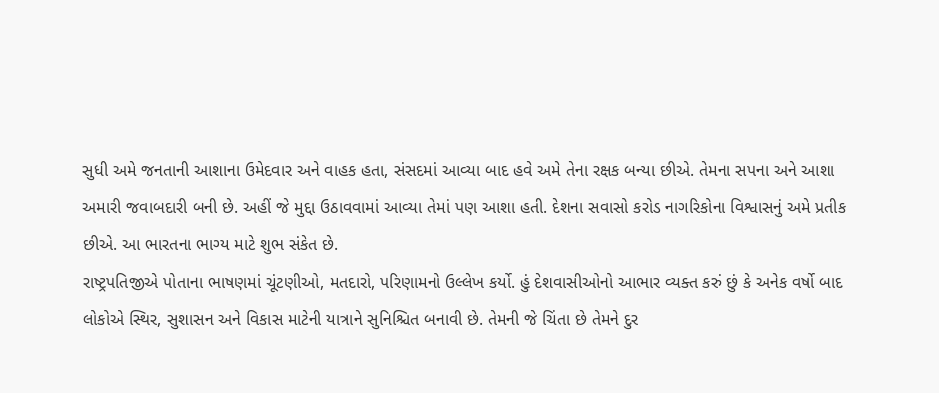સુધી અમે જનતાની આશાના ઉમેદવાર અને વાહક હતા, સંસદમાં આવ્યા બાદ હવે અમે તેના રક્ષક બન્યા છીએ. તેમના સપના અને આશા અમારી જવાબદારી બની છે. અહીં જે મુદ્દા ઉઠાવવામાં આવ્યા તેમાં પણ આશા હતી. દેશના સવાસો કરોડ નાગરિકોના વિશ્વાસનું અમે પ્રતીક છીએ. આ ભારતના ભાગ્ય માટે શુભ સંકેત છે.
રાષ્ટ્રપતિજીએ પોતાના ભાષણમાં ચૂંટણીઓ, મતદારો, પરિણામનો ઉલ્લેખ કર્યો. હું દેશવાસીઓનો આભાર વ્યક્ત કરું છું કે અનેક વર્ષો બાદ લોકોએ સ્થિર, સુશાસન અને વિકાસ માટેની યાત્રાને સુનિશ્ચિત બનાવી છે. તેમની જે ચિંતા છે તેમને દુર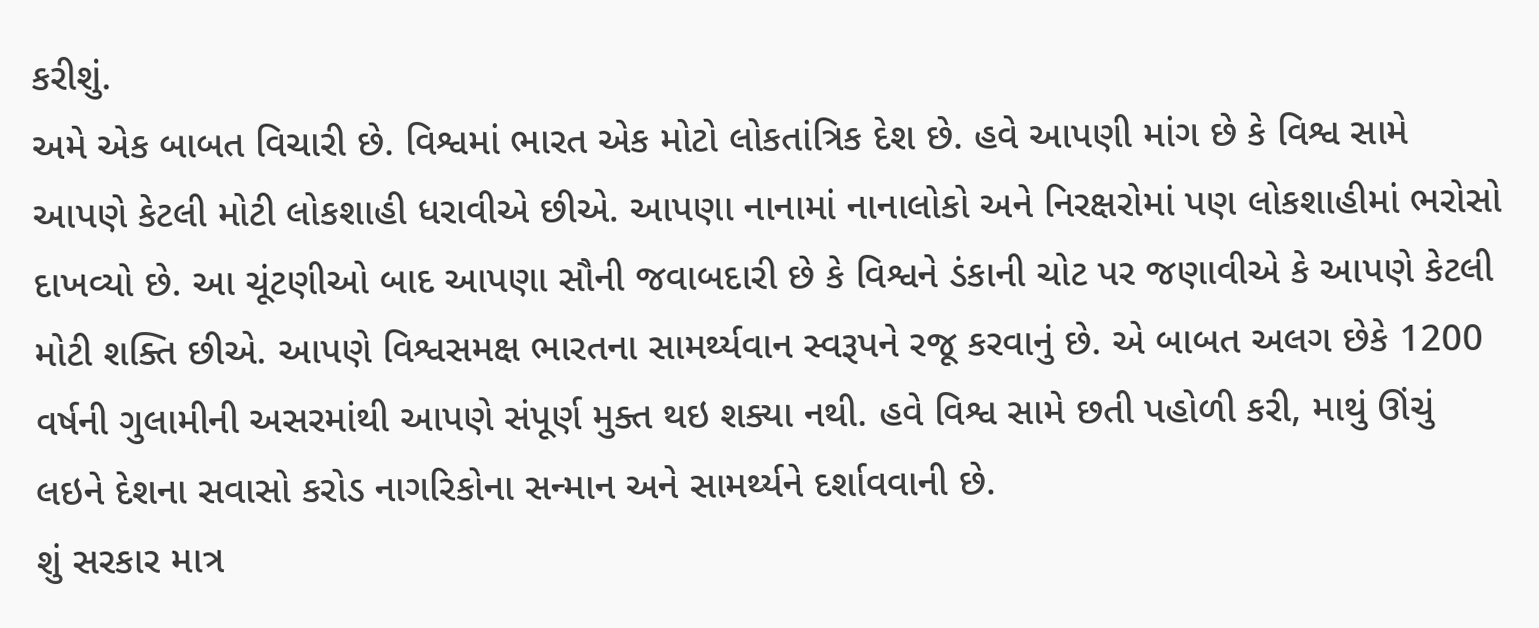કરીશું.
અમે એક બાબત વિચારી છે. વિશ્વમાં ભારત એક મોટો લોકતાંત્રિક દેશ છે. હવે આપણી માંગ છે કે વિશ્વ સામે આપણે કેટલી મોટી લોકશાહી ધરાવીએ છીએ. આપણા નાનામાં નાનાલોકો અને નિરક્ષરોમાં પણ લોકશાહીમાં ભરોસો દાખવ્યો છે. આ ચૂંટણીઓ બાદ આપણા સૌની જવાબદારી છે કે વિશ્વને ડંકાની ચોટ પર જણાવીએ કે આપણે કેટલી મોટી શક્તિ છીએ. આપણે વિશ્વસમક્ષ ભારતના સામર્થ્યવાન સ્વરૂપને રજૂ કરવાનું છે. એ બાબત અલગ છેકે 1200 વર્ષની ગુલામીની અસરમાંથી આપણે સંપૂર્ણ મુક્ત થઇ શક્યા નથી. હવે વિશ્વ સામે છતી પહોળી કરી, માથું ઊંચું લઇને દેશના સવાસો કરોડ નાગરિકોના સન્માન અને સામર્થ્યને દર્શાવવાની છે.
શું સરકાર માત્ર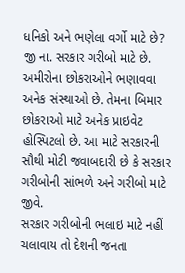ધનિકો અને ભણેલા વર્ગો માટે છે? જી ના. સરકાર ગરીબો માટે છે. અમીરોના છોકરાઓને ભણાવવા અનેક સંસ્થાઓ છે. તેમના બિમાર છોકરાઓ માટે અનેક પ્રાઇવેટ હોસ્પિટલો છે. આ માટે સરકારની સૌથી મોટી જવાબદારી છે કે સરકાર ગરીબોની સાંભળે અને ગરીબો માટે જીવે.
સરકાર ગરીબોની ભલાઇ માટે નહીં ચલાવાય તો દેશની જનતા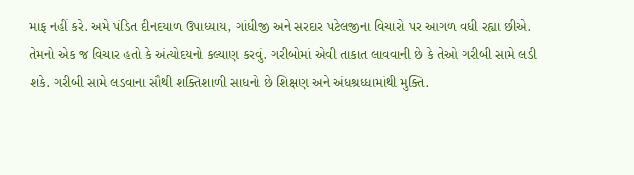માફ નહીં કરે. અમે પંડિત દીનદયાળ ઉપાધ્યાય, ગાંધીજી અને સરદાર પટેલજીના વિચારો પર આગળ વધી રહ્યા છીએ. તેમનો એક જ વિચાર હતો કે અંત્યોદયનો કલ્યાણ કરવું. ગરીબોમાં એવી તાકાત લાવવાની છે કે તેઓ ગરીબી સામે લડી શકે. ગરીબી સામે લડવાના સૌથી શક્તિશાળી સાધનો છે શિક્ષણ અને અંધશ્રધ્ધામાંથી મુક્તિ.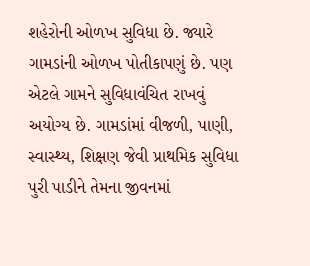શહેરોની ઓળખ સુવિધા છે. જ્યારે ગામડાંની ઓળખ પોતીકાપણું છે. પણ એટલે ગામને સુવિધાવંચિત રાખવું અયોગ્ય છે. ગામડાંમાં વીજળી, પાણી, સ્વાસ્થ્ય, શિક્ષણ જેવી પ્રાથમિક સુવિધા પુરી પાડીને તેમના જીવનમાં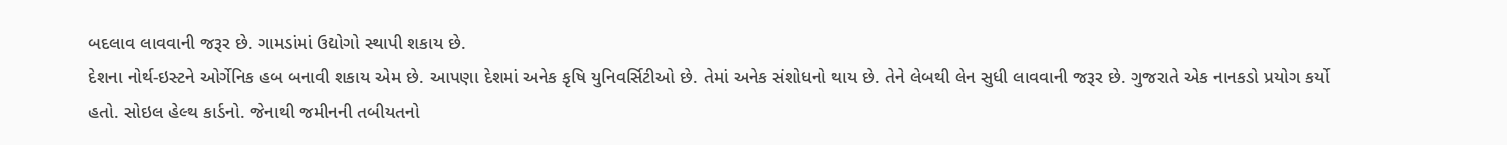બદલાવ લાવવાની જરૂર છે. ગામડાંમાં ઉદ્યોગો સ્થાપી શકાય છે.
દેશના નોર્થ-ઇસ્ટને ઓર્ગેનિક હબ બનાવી શકાય એમ છે. આપણા દેશમાં અનેક કૃષિ યુનિવર્સિટીઓ છે. તેમાં અનેક સંશોધનો થાય છે. તેને લેબથી લેન સુધી લાવવાની જરૂર છે. ગુજરાતે એક નાનકડો પ્રયોગ કર્યો હતો. સોઇલ હેલ્થ કાર્ડનો. જેનાથી જમીનની તબીયતનો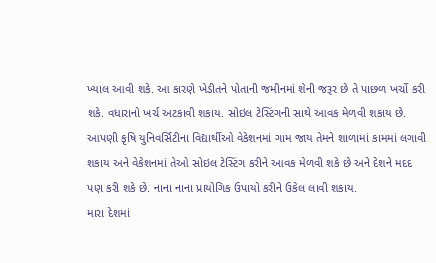ખ્યાલ આવી શકે. આ કારણે ખેડીતને પોતાની જમીનમાં શેની જરૂર છે તે પાછળ ખર્ચો કરી શકે. વધારાનો ખર્ચ અટકાવી શકાય. સોઇલ ટેસ્ટિંગની સાથે આવક મેળવી શકાય છે.
આપણી કૃષિ યુનિવર્સિટીના વિદ્યાર્થીઓ વેકેશનમાં ગામ જાય તેમને શાળામાં કામમાં લગાવી શકાય અને વેકેશનમાં તેઓ સોઇલ ટેસ્ટિંગ કરીને આવક મેળવી શકે છે અને દેશને મદદ પણ કરી શકે છે. નાના નાના પ્રાયોગિક ઉપાયો કરીને ઉકેલ લાવી શકાય.
મારા દેશમાં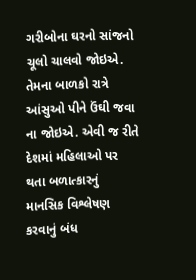ગરીબોના ઘરનો સાંજનો ચૂલો ચાલવો જોઇએ. તેમના બાળકો રાત્રે આંસુઓ પીને ઉંઘી જવા ના જોઇએ. એવી જ રીતે દેશમાં મહિલાઓ પર થતા બળાત્કારનું માનસિક વિશ્લેષણ કરવાનું બંધ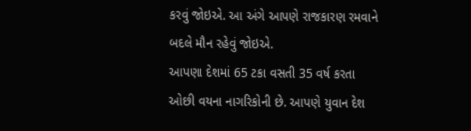કરવું જોઇએ. આ અંગે આપણે રાજકારણ રમવાને બદલે મૌન રહેવું જોઇએ.
આપણા દેશમાં 65 ટકા વસતી 35 વર્ષ કરતા ઓછી વયના નાગરિકોની છે. આપણે યુવાન દેશ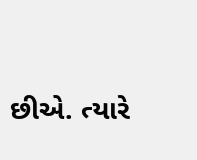છીએ. ત્યારે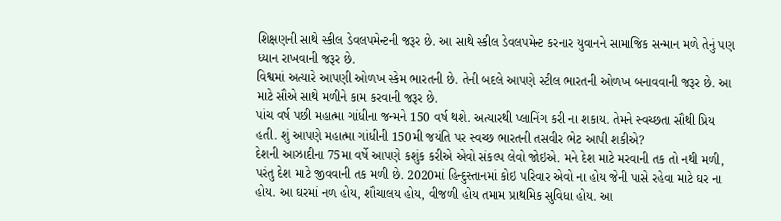શિક્ષણની સાથે સ્કીલ ડેવલપમેન્ટની જરૂર છે. આ સાથે સ્કીલ ડેવલપમેન્ટ કરનાર યુવાનને સામાજિક સન્માન મળે તેનું પણ ધ્યાન રાખવાની જરૂર છે.
વિશ્વમાં અત્યારે આપણી ઓળખ સ્કેમ ભારતની છે. તેની બદલે આપણે સ્ટીલ ભારતની ઓળખ બનાવવાની જરૂર છે. આ માટે સૌએ સાથે મળીને કામ કરવાની જરૂર છે.
પાંચ વર્ષ પછી મહાત્મા ગાંધીના જન્મને 150 વર્ષ થશે. અત્યારથી પ્લાનિંગ કરી ના શકાય. તેમને સ્વચ્છતા સૌથી પ્રિય હતી. શું આપણે મહાત્મા ગાંધીની 150મી જયંતિ પર સ્વચ્છ ભારતની તસવીર ભેટ આપી શકીએ?
દેશની આઝાદીના 75મા વર્ષે આપણે કશુંક કરીએ એવો સંકલ્પ લેવો જોઇએ. મને દેશ માટે મરવાની તક તો નથી મળી, પરંતુ દેશ માટે જીવવાની તક મળી છે. 2020માં હિન્દુસ્તાનમાં કોઇ પરિવાર એવો ના હોય જેની પાસે રહેવા માટે ઘર ના હોય. આ ઘરમાં નળ હોય, શૌચાલય હોય, વીજળી હોય તમામ પ્રાથમિક સુવિધા હોય. આ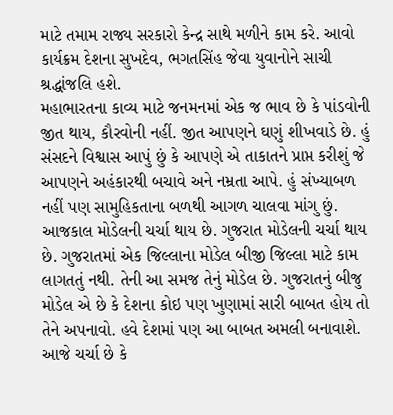માટે તમામ રાજ્ય સરકારો કેન્દ્ર સાથે મળીને કામ કરે. આવો કાર્યક્રમ દેશના સુખદેવ, ભગતસિંહ જેવા યુવાનોને સાચી શ્રદ્ધાંજલિ હશે.
મહાભારતના કાવ્ય માટે જનમનમાં એક જ ભાવ છે કે પાંડવોની જીત થાય, કૌરવોની નહીં. જીત આપણને ઘણું શીખવાડે છે. હું સંસદને વિશ્વાસ આપું છું કે આપણે એ તાકાતને પ્રાપ્ત કરીશું જે આપણને અહંકારથી બચાવે અને નમ્રતા આપે. હું સંખ્યાબળ નહીં પણ સામુહિકતાના બળથી આગળ ચાલવા માંગુ છું.
આજકાલ મોડેલની ચર્ચા થાય છે. ગુજરાત મોડેલની ચર્ચા થાય છે. ગુજરાતમાં એક જિલ્લાના મોડેલ બીજી જિલ્લા માટે કામ લાગતતું નથી. તેની આ સમજ તેનું મોડેલ છે. ગુજરાતનું બીજુ મોડેલ એ છે કે દેશના કોઇ પણ ખુણામાં સારી બાબત હોય તો તેને અપનાવો. હવે દેશમાં પણ આ બાબત અમલી બનાવાશે. આજે ચર્ચા છે કે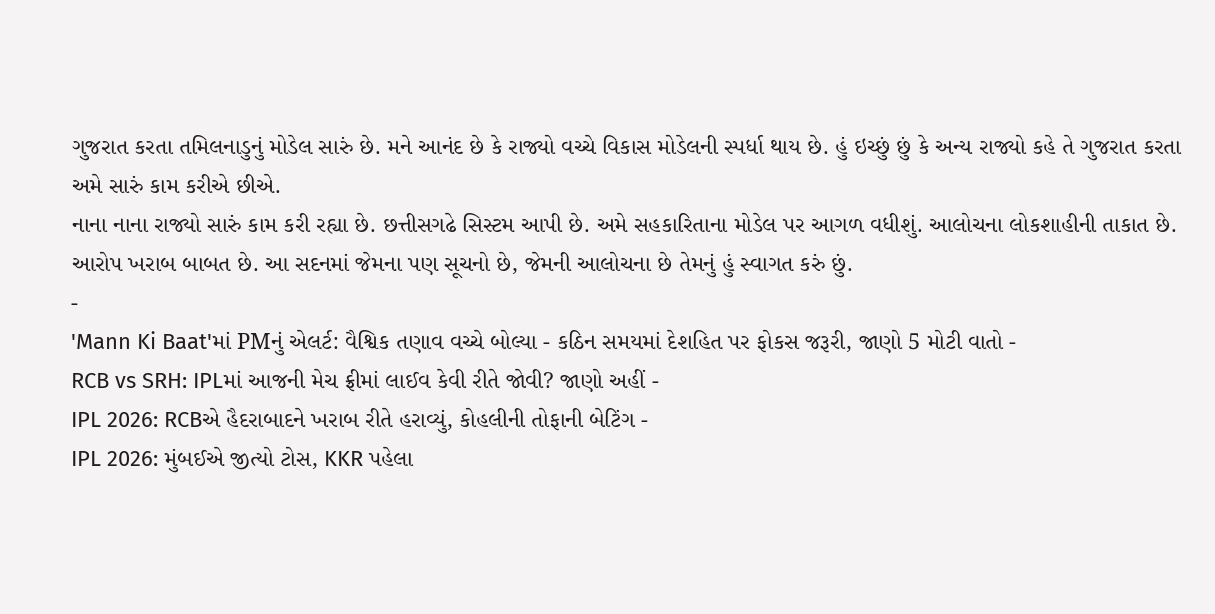ગુજરાત કરતા તમિલનાડુનું મોડેલ સારું છે. મને આનંદ છે કે રાજ્યો વચ્ચે વિકાસ મોડેલની સ્પર્ધા થાય છે. હું ઇચ્છું છું કે અન્ય રાજ્યો કહે તે ગુજરાત કરતા અમે સારું કામ કરીએ છીએ.
નાના નાના રાજ્યો સારું કામ કરી રહ્યા છે. છત્તીસગઢે સિસ્ટમ આપી છે. અમે સહકારિતાના મોડેલ પર આગળ વધીશું. આલોચના લોકશાહીની તાકાત છે. આરોપ ખરાબ બાબત છે. આ સદનમાં જેમના પણ સૂચનો છે, જેમની આલોચના છે તેમનું હું સ્વાગત કરું છું.
-
'Mann Ki Baat'માં PMનું એલર્ટ: વૈશ્વિક તણાવ વચ્ચે બોલ્યા - કઠિન સમયમાં દેશહિત પર ફોકસ જરૂરી, જાણો 5 મોટી વાતો -
RCB vs SRH: IPLમાં આજની મેચ ફ્રીમાં લાઈવ કેવી રીતે જોવી? જાણો અહીં -
IPL 2026: RCBએ હૈદરાબાદને ખરાબ રીતે હરાવ્યું, કોહલીની તોફાની બેટિંગ -
IPL 2026: મુંબઈએ જીત્યો ટોસ, KKR પહેલા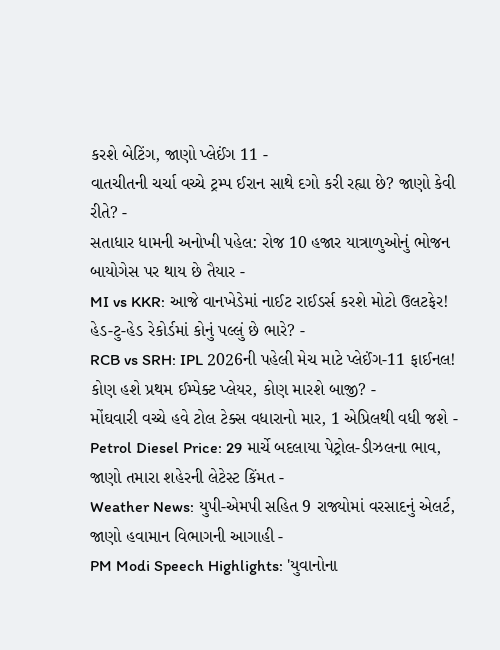કરશે બેટિંગ, જાણો પ્લેઈંગ 11 -
વાતચીતની ચર્ચા વચ્ચે ટ્રમ્પ ઈરાન સાથે દગો કરી રહ્યા છે? જાણો કેવી રીતે? -
સતાધાર ધામની અનોખી પહેલ: રોજ 10 હજાર યાત્રાળુઓનું ભોજન બાયોગેસ પર થાય છે તૈયાર -
MI vs KKR: આજે વાનખેડેમાં નાઈટ રાઈડર્સ કરશે મોટો ઉલટફેર! હેડ-ટુ-હેડ રેકોર્ડમાં કોનું પલ્લું છે ભારે? -
RCB vs SRH: IPL 2026ની પહેલી મેચ માટે પ્લેઈંગ-11 ફાઈનલ! કોણ હશે પ્રથમ ઈમ્પેક્ટ પ્લેયર, કોણ મારશે બાજી? -
મોંઘવારી વચ્ચે હવે ટોલ ટેક્સ વધારાનો માર, 1 એપ્રિલથી વધી જશે -
Petrol Diesel Price: 29 માર્ચે બદલાયા પેટ્રોલ-ડીઝલના ભાવ, જાણો તમારા શહેરની લેટેસ્ટ કિંમત -
Weather News: યુપી-એમપી સહિત 9 રાજ્યોમાં વરસાદનું એલર્ટ, જાણો હવામાન વિભાગની આગાહી -
PM Modi Speech Highlights: 'યુવાનોના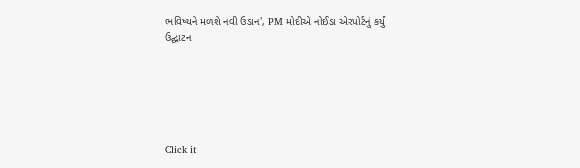ભવિષ્યને મળશે નવી ઉડાન', PM મોદીએ નોઈડા એરપોર્ટનું કર્યું ઉદ્ઘાટન






Click it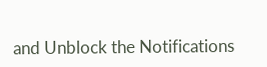and Unblock the Notifications